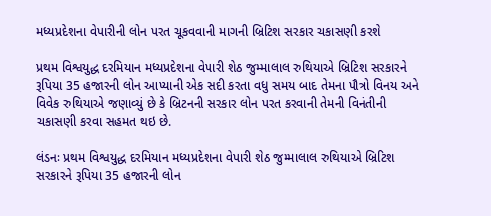મધ્યપ્રદેશના વેપારીની લોન પરત ચૂકવવાની માગની બ્રિટિશ સરકાર ચકાસણી કરશે

પ્રથમ વિશ્વયુદ્ધ દરમિયાન મધ્યપ્રદેશના વેપારી શેઠ જુમ્માલાલ રુથિયાએ બ્રિટિશ સરકારને રૂપિયા 35 હજારની લોન આપ્યાની એક સદી કરતા વધુ સમય બાદ તેમના પૌત્રો વિનય અને વિવેક રુથિયાએ જણાવ્યું છે કે બ્રિટનની સરકાર લોન પરત કરવાની તેમની વિનંતીની ચકાસણી કરવા સહમત થઇ છે.

લંડનઃ પ્રથમ વિશ્વયુદ્ધ દરમિયાન મધ્યપ્રદેશના વેપારી શેઠ જુમ્માલાલ રુથિયાએ બ્રિટિશ સરકારને રૂપિયા 35 હજારની લોન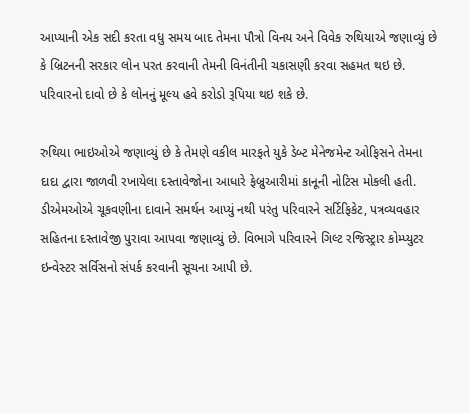આપ્યાની એક સદી કરતા વધુ સમય બાદ તેમના પૌત્રો વિનય અને વિવેક રુથિયાએ જણાવ્યું છે કે બ્રિટનની સરકાર લોન પરત કરવાની તેમની વિનંતીની ચકાસણી કરવા સહમત થઇ છે. પરિવારનો દાવો છે કે લોનનું મૂલ્ય હવે કરોડો રૂપિયા થઇ શકે છે.

રુથિયા ભાઇઓએ જણાવ્યું છે કે તેમણે વકીલ મારફતે યુકે ડેબ્ટ મેનેજમેન્ટ ઓફિસને તેમના દાદા દ્વારા જાળવી રખાયેલા દસ્તાવેજોના આધારે ફેબ્રુઆરીમાં કાનૂની નોટિસ મોકલી હતી. ડીએમઓએ ચૂકવણીના દાવાને સમર્થન આપ્યું નથી પરંતુ પરિવારને સર્ટિફિકેટ, પત્રવ્યવહાર સહિતના દસ્તાવેજી પુરાવા આપવા જણાવ્યું છે. વિભાગે પરિવારને ગિલ્ટ રજિસ્ટ્રાર કોમ્પ્યુટર ઇન્વેસ્ટર સર્વિસનો સંપર્ક કરવાની સૂચના આપી છે.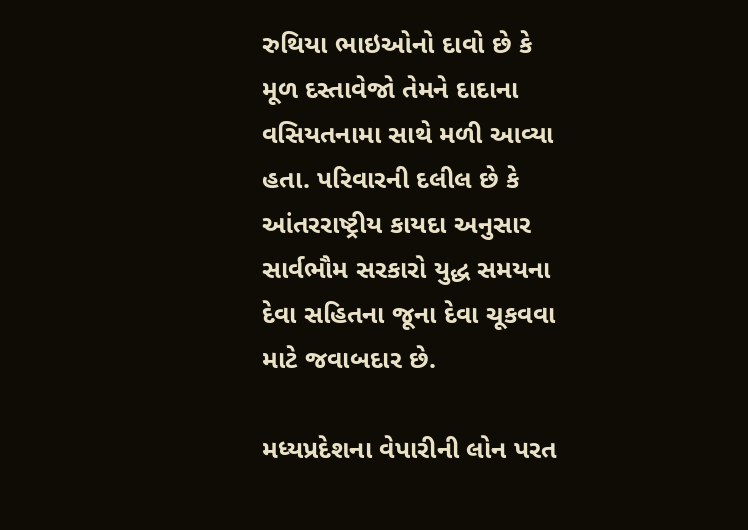રુથિયા ભાઇઓનો દાવો છે કે મૂળ દસ્તાવેજો તેમને દાદાના વસિયતનામા સાથે મળી આવ્યા હતા. પરિવારની દલીલ છે કે આંતરરાષ્ટ્રીય કાયદા અનુસાર સાર્વભૌમ સરકારો યુદ્ધ સમયના દેવા સહિતના જૂના દેવા ચૂકવવા માટે જવાબદાર છે.

મધ્યપ્રદેશના વેપારીની લોન પરત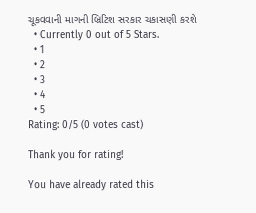ચૂકવવાની માગની બ્રિટિશ સરકાર ચકાસણી કરશે
  • Currently 0 out of 5 Stars.
  • 1
  • 2
  • 3
  • 4
  • 5
Rating: 0/5 (0 votes cast)

Thank you for rating!

You have already rated this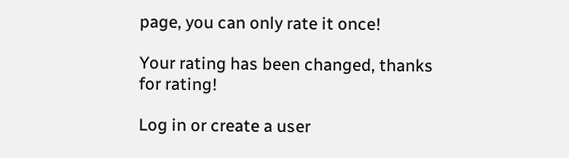page, you can only rate it once!

Your rating has been changed, thanks for rating!

Log in or create a user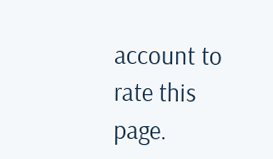account to rate this page.